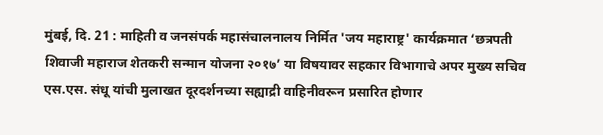मुंबई, दि. 21 : माहिती व जनसंपर्क महासंचालनालय निर्मित 'जय महाराष्ट्र' कार्यक्रमात ‘छत्रपती शिवाजी महाराज शेतकरी सन्मान योजना २०१७’ या विषयावर सहकार विभागाचे अपर मुख्य सचिव एस.एस. संधू यांची मुलाखत दूरदर्शनच्या सह्याद्री वाहिनीवरून प्रसारित होणार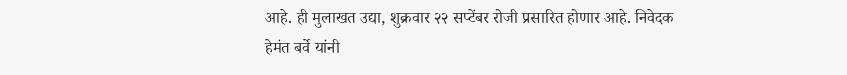आहे. ही मुलाखत उद्या, शुक्रवार २२ सप्टेंबर रोजी प्रसारित होणार आहे. निवेदक हेमंत बर्वे यांनी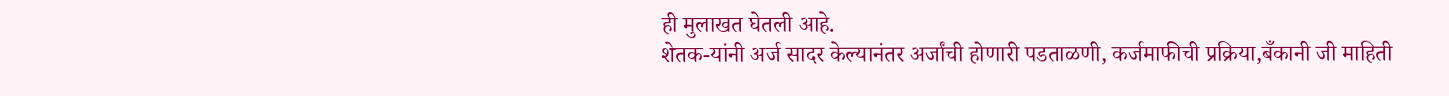ही मुलाखत घेतली आहे.
शेतक-यांनी अर्ज सादर केल्यानंतर अर्जांची होणारी पडताळणी, कर्जमाफीची प्रक्रिया,बँकानी जी माहिती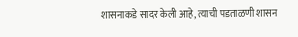शासनाकडे सादर केली आहे, त्याची पडताळणी शासन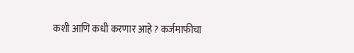कशी आणि कधी करणार आहे ? कर्जमाफीचा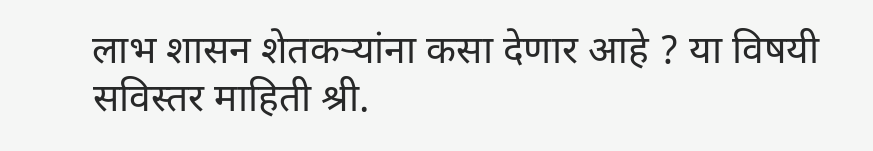लाभ शासन शेतकऱ्यांना कसा देणार आहे ? या विषयी सविस्तर माहिती श्री.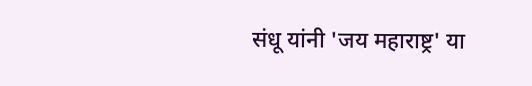संधू यांनी 'जय महाराष्ट्र' या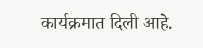कार्यक्रमात दिली आहे.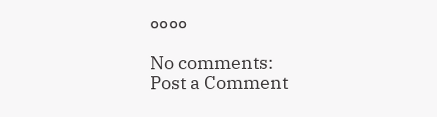००००

No comments:
Post a Comment